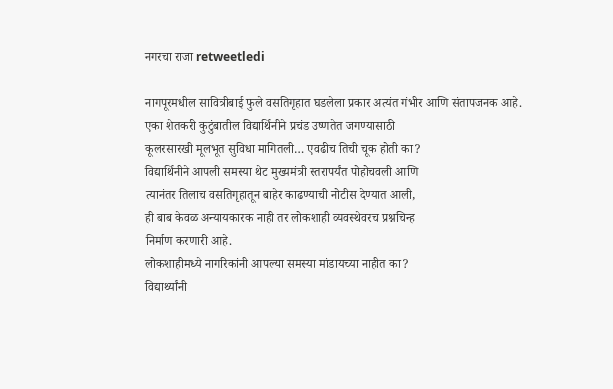नगरचा राजा retweetledi

नागपूरमधील सावित्रीबाई फुले वसतिगृहात घडलेला प्रकार अत्यंत गंभीर आणि संतापजनक आहे.
एका शेतकरी कुटुंबातील विद्यार्थिनीने प्रचंड उष्णतेत जगण्यासाठी
कूलरसारखी मूलभूत सुविधा मागितली… एवढीच तिची चूक होती का?
विद्यार्थिनीने आपली समस्या थेट मुख्यमंत्री स्तरापर्यंत पोहोचवली आणि
त्यानंतर तिलाच वसतिगृहातून बाहेर काढण्याची नोटीस देण्यात आली,
ही बाब केवळ अन्यायकारक नाही तर लोकशाही व्यवस्थेवरच प्रश्नचिन्ह
निर्माण करणारी आहे.
लोकशाहीमध्ये नागरिकांनी आपल्या समस्या मांडायच्या नाहीत का?
विद्यार्थ्यांनी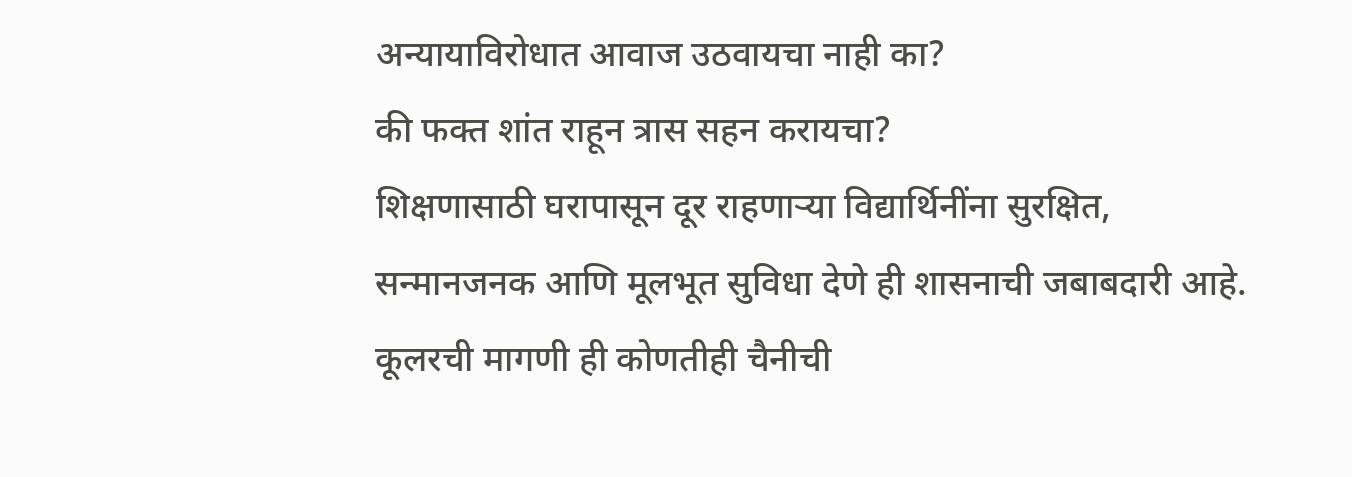अन्यायाविरोधात आवाज उठवायचा नाही का?
की फक्त शांत राहून त्रास सहन करायचा?
शिक्षणासाठी घरापासून दूर राहणाऱ्या विद्यार्थिनींना सुरक्षित,
सन्मानजनक आणि मूलभूत सुविधा देणे ही शासनाची जबाबदारी आहे.
कूलरची मागणी ही कोणतीही चैनीची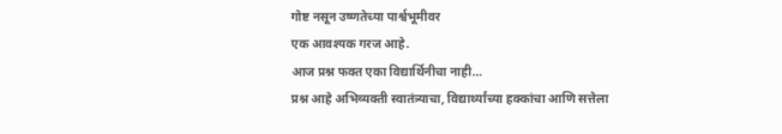गोष्ट नसून उष्णतेच्या पार्श्वभूमीवर
एक आवश्यक गरज आहे.
आज प्रश्न फक्त एका विद्यार्थिनीचा नाही…
प्रश्न आहे अभिव्यक्ती स्वातंत्र्याचा, विद्यार्थ्यांच्या हक्कांचा आणि सत्तेला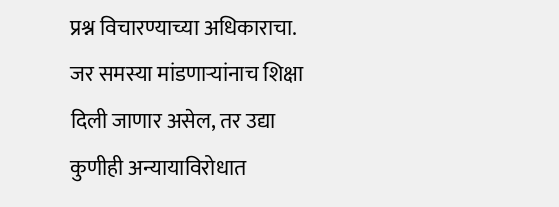प्रश्न विचारण्याच्या अधिकाराचा.
जर समस्या मांडणाऱ्यांनाच शिक्षा दिली जाणार असेल, तर उद्या
कुणीही अन्यायाविरोधात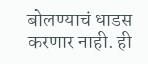बोलण्याचं धाडस करणार नाही. ही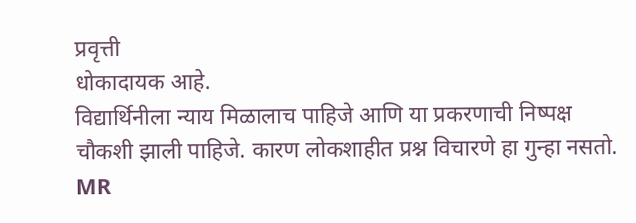प्रवृत्ती
धोकादायक आहे.
विद्यार्थिनीला न्याय मिळालाच पाहिजे आणि या प्रकरणाची निष्पक्ष
चौकशी झाली पाहिजे. कारण लोकशाहीत प्रश्न विचारणे हा गुन्हा नसतो.
MR